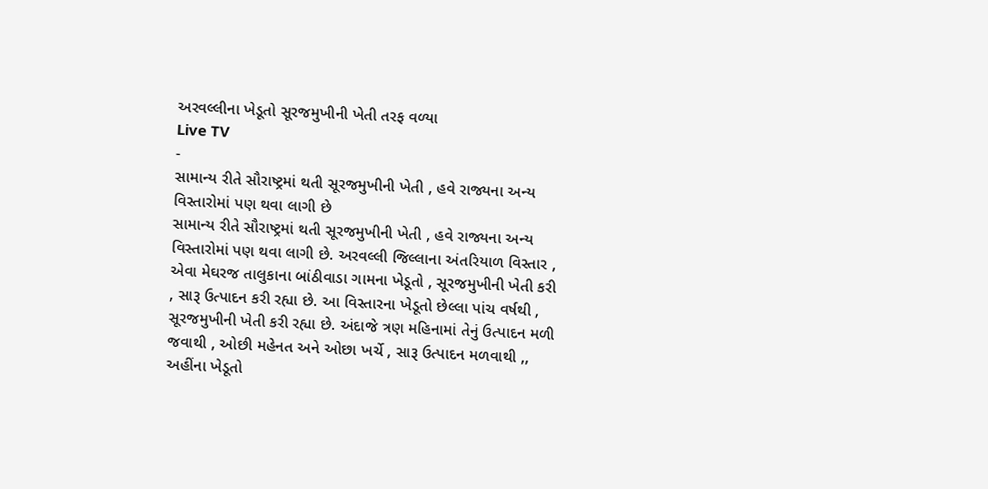અરવલ્લીના ખેડૂતો સૂરજમુખીની ખેતી તરફ વળ્યા
Live TV
-
સામાન્ય રીતે સૌરાષ્ટ્રમાં થતી સૂરજમુખીની ખેતી , હવે રાજ્યના અન્ય વિસ્તારોમાં પણ થવા લાગી છે
સામાન્ય રીતે સૌરાષ્ટ્રમાં થતી સૂરજમુખીની ખેતી , હવે રાજ્યના અન્ય વિસ્તારોમાં પણ થવા લાગી છે. અરવલ્લી જિલ્લાના અંતરિયાળ વિસ્તાર , એવા મેઘરજ તાલુકાના બાંઠીવાડા ગામના ખેડૂતો , સૂરજમુખીની ખેતી કરી , સારૂ ઉત્પાદન કરી રહ્યા છે. આ વિસ્તારના ખેડૂતો છેલ્લા પાંચ વર્ષથી , સૂરજમુખીની ખેતી કરી રહ્યા છે. અંદાજે ત્રણ મહિનામાં તેનું ઉત્પાદન મળી જવાથી , ઓછી મહેનત અને ઓછા ખર્ચે , સારૂ ઉત્પાદન મળવાથી ,, અહીંના ખેડૂતો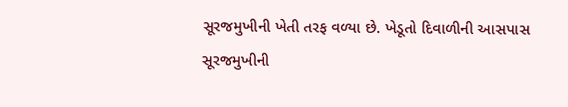સૂરજમુખીની ખેતી તરફ વળ્યા છે. ખેડૂતો દિવાળીની આસપાસ સૂરજમુખીની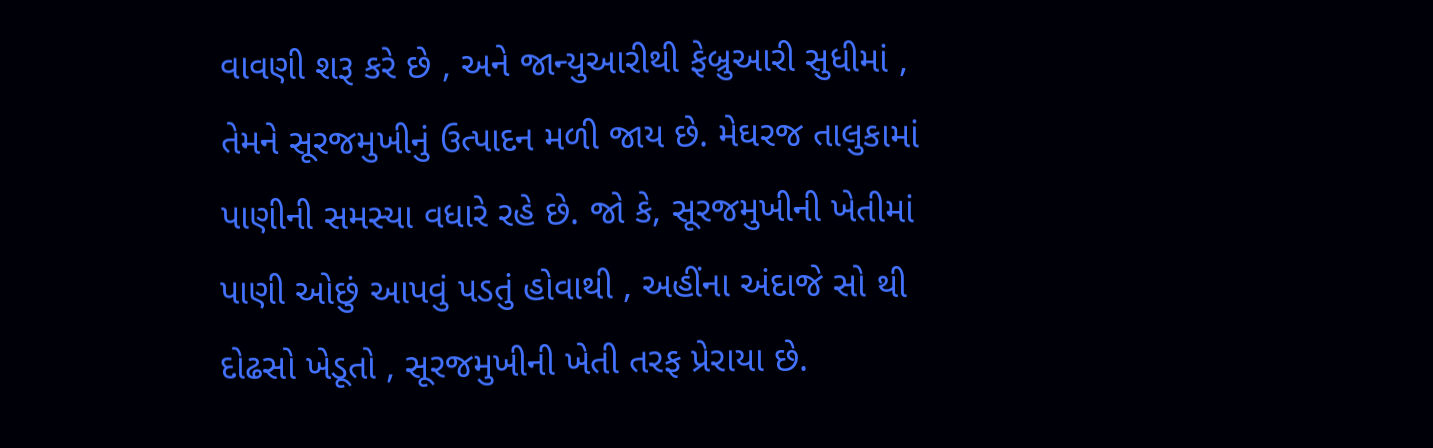વાવણી શરૂ કરે છે , અને જાન્યુઆરીથી ફેબ્રુઆરી સુધીમાં , તેમને સૂરજમુખીનું ઉત્પાદન મળી જાય છે. મેઘરજ તાલુકામાં પાણીની સમસ્યા વધારે રહે છે. જો કે, સૂરજમુખીની ખેતીમાં પાણી ઓછું આપવું પડતું હોવાથી , અહીંના અંદાજે સો થી દોઢસો ખેડૂતો , સૂરજમુખીની ખેતી તરફ પ્રેરાયા છે.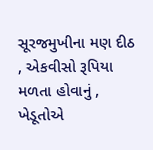સૂરજમુખીના મણ દીઠ , એકવીસો રૂપિયા મળતા હોવાનું , ખેડૂતોએ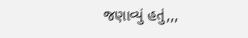જણાવ્યું હતું,,,